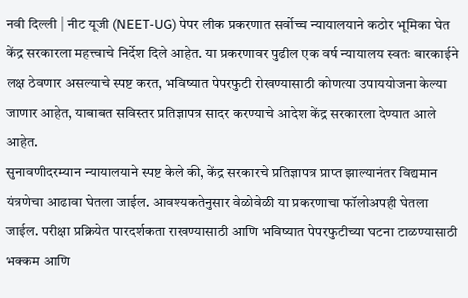नवी दिल्ली | नीट यूजी (NEET-UG) पेपर लीक प्रकरणात सर्वोच्च न्यायालयाने कठोर भूमिका घेत केंद्र सरकारला महत्त्वाचे निर्देश दिले आहेत. या प्रकरणावर पुढील एक वर्ष न्यायालय स्वतः बारकाईने लक्ष ठेवणार असल्याचे स्पष्ट करत, भविष्यात पेपरफुटी रोखण्यासाठी कोणत्या उपाययोजना केल्या जाणार आहेत, याबाबत सविस्तर प्रतिज्ञापत्र सादर करण्याचे आदेश केंद्र सरकारला देण्यात आले आहेत.
सुनावणीदरम्यान न्यायालयाने स्पष्ट केले की, केंद्र सरकारचे प्रतिज्ञापत्र प्राप्त झाल्यानंतर विद्यमान यंत्रणेचा आढावा घेतला जाईल. आवश्यकतेनुसार वेळोवेळी या प्रकरणाचा फॉलोअपही घेतला जाईल. परीक्षा प्रक्रियेत पारदर्शकता राखण्यासाठी आणि भविष्यात पेपरफुटीच्या घटना टाळण्यासाठी भक्कम आणि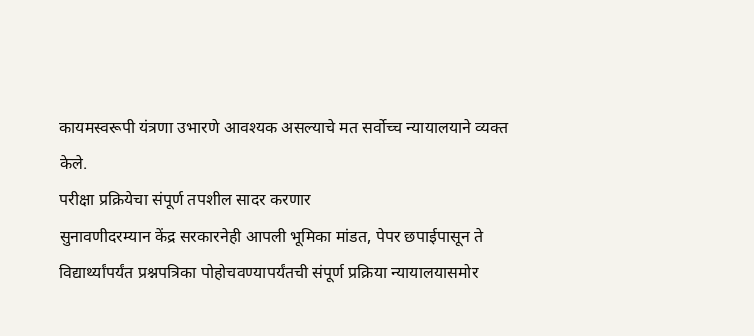कायमस्वरूपी यंत्रणा उभारणे आवश्यक असल्याचे मत सर्वोच्च न्यायालयाने व्यक्त केले.
परीक्षा प्रक्रियेचा संपूर्ण तपशील सादर करणार
सुनावणीदरम्यान केंद्र सरकारनेही आपली भूमिका मांडत, पेपर छपाईपासून ते विद्यार्थ्यांपर्यंत प्रश्नपत्रिका पोहोचवण्यापर्यंतची संपूर्ण प्रक्रिया न्यायालयासमोर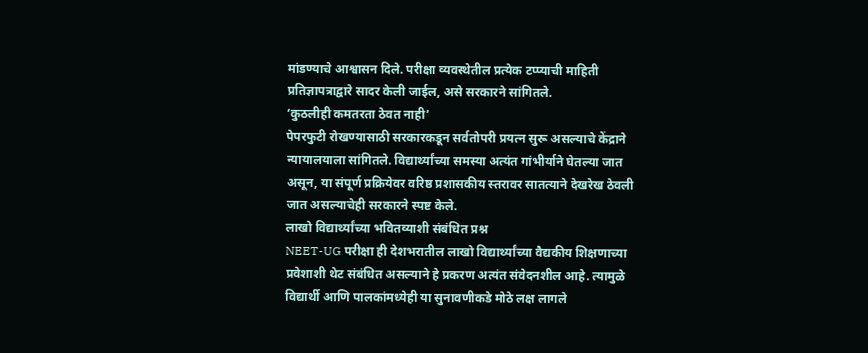मांडण्याचे आश्वासन दिले. परीक्षा व्यवस्थेतील प्रत्येक टप्प्याची माहिती प्रतिज्ञापत्राद्वारे सादर केली जाईल, असे सरकारने सांगितले.
‘कुठलीही कमतरता ठेवत नाही’
पेपरफुटी रोखण्यासाठी सरकारकडून सर्वतोपरी प्रयत्न सुरू असल्याचे केंद्राने न्यायालयाला सांगितले. विद्यार्थ्यांच्या समस्या अत्यंत गांभीर्याने घेतल्या जात असून, या संपूर्ण प्रक्रियेवर वरिष्ठ प्रशासकीय स्तरावर सातत्याने देखरेख ठेवली जात असल्याचेही सरकारने स्पष्ट केले.
लाखो विद्यार्थ्यांच्या भवितव्याशी संबंधित प्रश्न
NEET-UG परीक्षा ही देशभरातील लाखो विद्यार्थ्यांच्या वैद्यकीय शिक्षणाच्या प्रवेशाशी थेट संबंधित असल्याने हे प्रकरण अत्यंत संवेदनशील आहे. त्यामुळे विद्यार्थी आणि पालकांमध्येही या सुनावणीकडे मोठे लक्ष लागले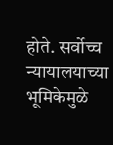होते. सर्वोच्च न्यायालयाच्या भूमिकेमुळे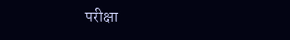परीक्षा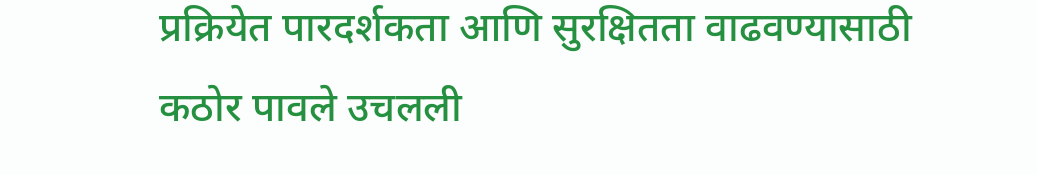प्रक्रियेत पारदर्शकता आणि सुरक्षितता वाढवण्यासाठी कठोर पावले उचलली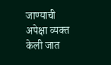जाण्याची अपेक्षा व्यक्त केली जात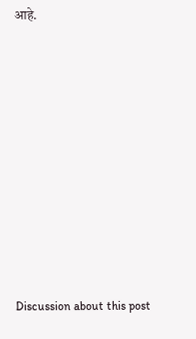आहे.















Discussion about this post